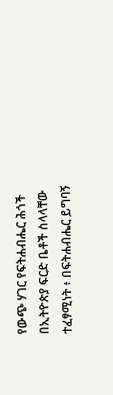የውጭ ሃገር የፍትሐብሔር ሕጎች በኢትዮጵያ ፍርድ ቤቶች ስላላቸው ተፈፃሚነት ፥ በፍትሐብሔር ይግባኝ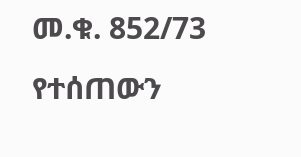መ.ቁ. 852/73 የተሰጠውን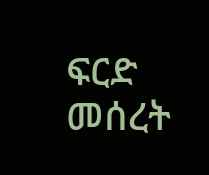ፍርድ መሰረት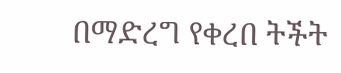በማድረግ የቀረበ ትችት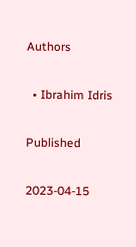Authors

  • Ibrahim Idris

Published

2023-04-15